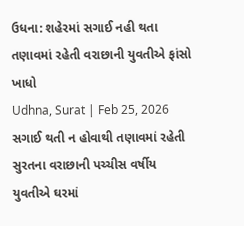ઉધના: શહેરમાં સગાઈ નહી થતા તણાવમાં રહેતી વરાછાની યુવતીએ ફાંસો ખાધો
Udhna, Surat | Feb 25, 2026 સગાઈ થતી ન હોવાથી તણાવમાં રહેતી સુરતના વરાછાની પચ્ચીસ વર્ષીય યુવતીએ ઘરમાં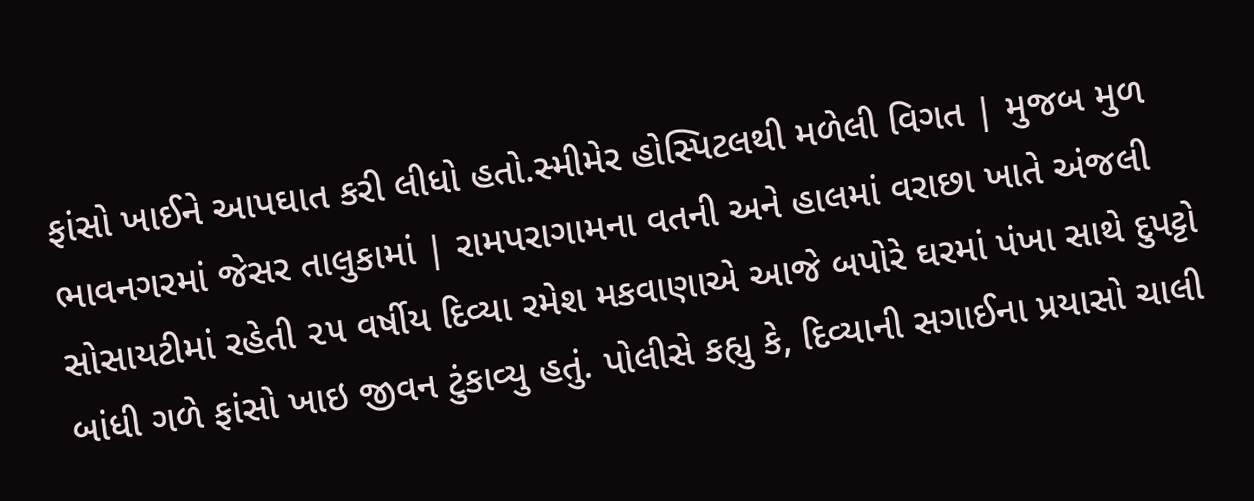ફાંસો ખાઈને આપઘાત કરી લીધો હતો.સ્મીમેર હોસ્પિટલથી મળેલી વિગત | મુજબ મુળ ભાવનગરમાં જેસર તાલુકામાં | રામપરાગામના વતની અને હાલમાં વરાછા ખાતે અંજલી સોસાયટીમાં રહેતી ૨૫ વર્ષીય દિવ્યા રમેશ મકવાણાએ આજે બપોરે ઘરમાં પંખા સાથે દુપટ્ટો બાંધી ગળે ફાંસો ખાઇ જીવન ટુંકાવ્યુ હતું. પોલીસે કહ્યુ કે, દિવ્યાની સગાઈના પ્રયાસો ચાલી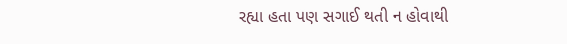રહ્યા હતા પણ સગાઈ થતી ન હોવાથી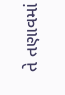તે તણાવમાં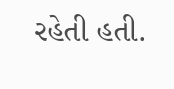રહેતી હતી.